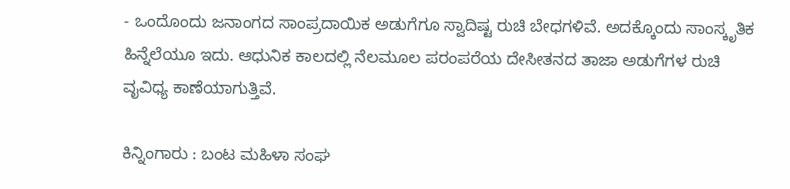- ಒಂದೊಂದು ಜನಾಂಗದ ಸಾಂಪ್ರದಾಯಿಕ ಅಡುಗೆಗೂ ಸ್ವಾದಿಷ್ಟ ರುಚಿ ಬೇಧಗಳಿವೆ. ಅದಕ್ಕೊಂದು ಸಾಂಸ್ಕೃತಿಕ ಹಿನ್ನೆಲೆಯೂ ಇದು. ಆಧುನಿಕ ಕಾಲದಲ್ಲಿ ನೆಲಮೂಲ ಪರಂಪರೆಯ ದೇಸೀತನದ ತಾಜಾ ಅಡುಗೆಗಳ ರುಚಿ ವೖವಿಧ್ಯ ಕಾಣೆಯಾಗುತ್ತಿವೆ.

ಕಿನ್ನಿಂಗಾರು : ಬಂಟ ಮಹಿಳಾ ಸಂಘ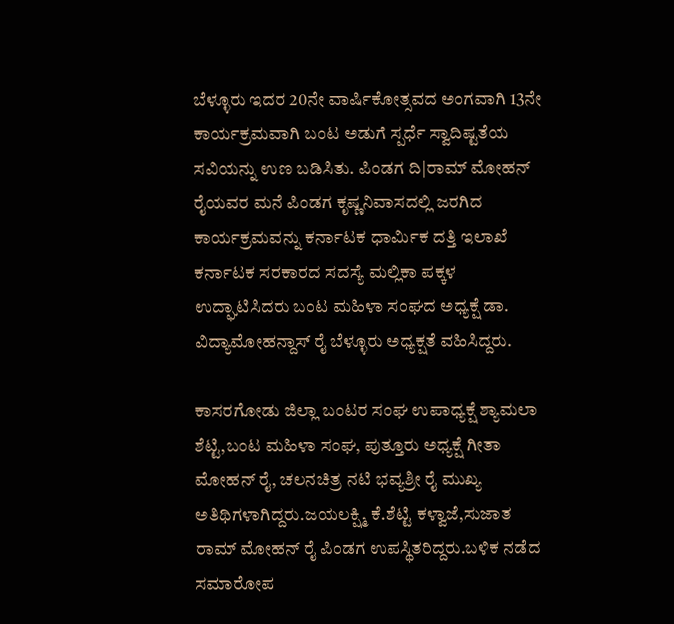ಬೆಳ್ಳೂರು ಇದರ 20ನೇ ವಾರ್ಷಿಕೋತ್ಸವದ ಅಂಗವಾಗಿ 13ನೇ ಕಾರ್ಯಕ್ರಮವಾಗಿ ಬಂಟ ಅಡುಗೆ ಸ್ಪರ್ಧೆ ಸ್ವಾದಿಷ್ಟತೆಯ ಸವಿಯನ್ನು ಉಣ ಬಡಿಸಿತು. ಪಿಂಡಗ ದಿ|ರಾಮ್ ಮೋಹನ್ ರೈಯವರ ಮನೆ ಪಿಂಡಗ ಕೃಷ್ಣನಿವಾಸದಲ್ಲಿ ಜರಗಿದ ಕಾರ್ಯಕ್ರಮವನ್ನು ಕರ್ನಾಟಕ ಧಾರ್ಮಿಕ ದತ್ತಿ ಇಲಾಖೆ ಕರ್ನಾಟಕ ಸರಕಾರದ ಸದಸ್ಯೆ ಮಲ್ಲಿಕಾ ಪಕ್ಕಳ ಉದ್ಘಾಟಿಸಿದರು ಬಂಟ ಮಹಿಳಾ ಸಂಘದ ಅಧ್ಯಕ್ಷೆ ಡಾ. ವಿದ್ಯಾಮೋಹನ್ದಾಸ್ ರೈ ಬೆಳ್ಳೂರು ಅಧ್ಯಕ್ಷತೆ ವಹಿಸಿದ್ದರು.

ಕಾಸರಗೋಡು ಜಿಲ್ಲಾ ಬಂಟರ ಸಂಘ ಉಪಾಧ್ಯಕ್ಷೆ ಶ್ಯಾಮಲಾ ಶೆಟ್ಟಿ,ಬಂಟ ಮಹಿಳಾ ಸಂಘ, ಪುತ್ತೂರು ಅಧ್ಯಕ್ಷೆ ಗೀತಾ ಮೋಹನ್ ರೈ, ಚಲನಚಿತ್ರ ನಟಿ ಭವ್ಯಶ್ರೀ ರೈ ಮುಖ್ಯ ಅತಿಥಿಗಳಾಗಿದ್ದರು.ಜಯಲಕ್ಷ್ಮಿ ಕೆ.ಶೆಟ್ಟಿ ಕಳ್ವಾಜೆ,ಸುಜಾತ ರಾಮ್ ಮೋಹನ್ ರೈ ಪಿಂಡಗ ಉಪಸ್ಥಿತರಿದ್ದರು.ಬಳಿಕ ನಡೆದ ಸಮಾರೋಪ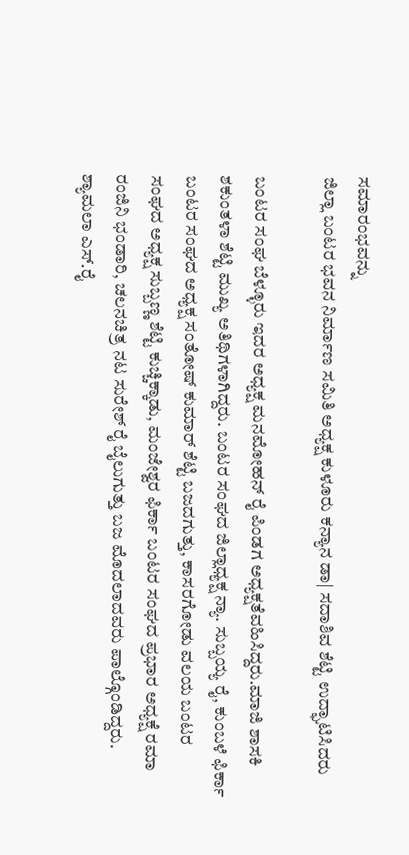ಸಮಾರಂಭವನ್ನು
ಜಿಲ್ಲಾ ಬಂಟರ ಭವನ ನಿರ್ಮಾಣ ಸಮಿತಿ ಅಧ್ಯಕ್ಷ ಕುಳೂರು ಕನ್ಯಾನ ಡಾ| ಸದಾಶಿವ ಶೆಟ್ಟಿ ಉದ್ಘಾಟಿಸಿದರು

ಬಂಟರ ಸಂಘ ಬೆಳ್ಳೂರು ಇದರ ಅಧ್ಯಕ್ಷ ಮನಮೋಹನ್ ರೈ ಪಿಂಡಗ ಅಧ್ಯಕ್ಷತೆವಹಿಸಿದ್ದರು.ಮಾಜಿ ಶಾಸಕಿ ಶಕುಂತಳಾ ಶೆಟ್ಟಿ ಮುಖ್ಯ ಅತಿಥಿಗಳಾಗಿದ್ದರು. ಬಂಟರ ಸಂಘದ ಜಿಲ್ಲಾಧ್ಯಕ್ಷ ನ್ಯಾ. ಸುಬ್ಬಯ್ಯ ರೈ, ಕುಂಬಳೆ ಫಿರ್ಕಾ ಬಂಟರ ಸಂಘದ ಅಧ್ಯಕ್ಷ ಸಂತೋಷ್ ಕುಮಾರ್ ಶೆಟ್ಟಿ ಬಜದಗುತ್ತು, ಕಾಸರಗೋಡು ವಲಯ ಬಂಟರ ಸಂಘದ ಅಧ್ಯಕ್ಷ ಸುಬ್ಬಣ್ಣ ಶೆಟ್ಟಿ ಕುಚ್ಚಿಕ್ಕಾಡು, ಮಂಜೇಶ್ವರ ಫಿರ್ಕಾ ಬಂಟರ ಸಂಘದ ಪ್ರಭಾರ ಅಧ್ಯಕ್ಷೆ ರಮಾ ರಂಜಿನಿ ಭಂಡಾರಿ, ಚಲನಚಿತ್ರ ನಟ ಸುರೇಶ್ ರೈ ಬೈಲುಗುತ್ತು ಬಜ ಮೊದಲಾದವರು ಪಾಲ್ಗೊಂಡಿದ್ದರು.
ಶ್ಯಾಮಲಾ ಎಸ್.ರೈ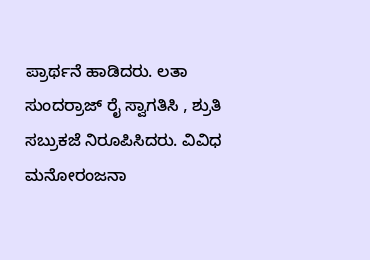ಪ್ರಾರ್ಥನೆ ಹಾಡಿದರು. ಲತಾ ಸುಂದರ್ರಾಜ್ ರೈ ಸ್ವಾಗತಿಸಿ , ಶ್ರುತಿ ಸಬ್ರುಕಜೆ ನಿರೂಪಿಸಿದರು. ವಿವಿಧ ಮನೋರಂಜನಾ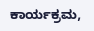ಕಾರ್ಯಕ್ರಮ,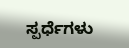ಸ್ಪರ್ಧೆಗಳು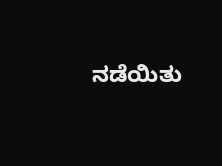ನಡೆಯಿತು